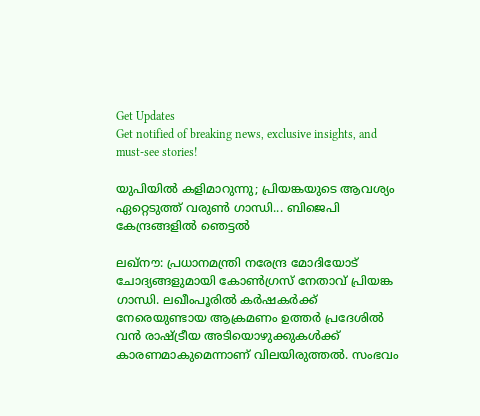Get Updates
Get notified of breaking news, exclusive insights, and must-see stories!

യുപിയില്‍ കളിമാറുന്നു; പ്രിയങ്കയുടെ ആവശ്യം ഏറ്റെടുത്ത് വരുണ്‍ ഗാന്ധി... ബിജെപി കേന്ദ്രങ്ങളില്‍ ഞെട്ടല്‍

ലഖ്‌നൗ: പ്രധാനമന്ത്രി നരേന്ദ്ര മോദിയോട് ചോദ്യങ്ങളുമായി കോണ്‍ഗ്രസ് നേതാവ് പ്രിയങ്ക ഗാന്ധി. ലഖീംപൂരില്‍ കര്‍ഷകര്‍ക്ക് നേരെയുണ്ടായ ആക്രമണം ഉത്തര്‍ പ്രദേശില്‍ വന്‍ രാഷ്ട്രീയ അടിയൊഴുക്കുകള്‍ക്ക് കാരണമാകുമെന്നാണ് വിലയിരുത്തല്‍. സംഭവം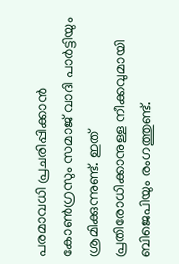പരമാവധി പ്രചരിപ്പിക്കാന്‍ കോണ്‍ഗ്രസും സമാജ് വാദി പാര്‍ട്ടിയും ശ്രമിക്കുന്നുണ്ട്. ഇത് പ്രതിരോധിക്കാനുള്ള നീക്കവുമായി ബിജെപിയും രംഗത്തുണ്ട്.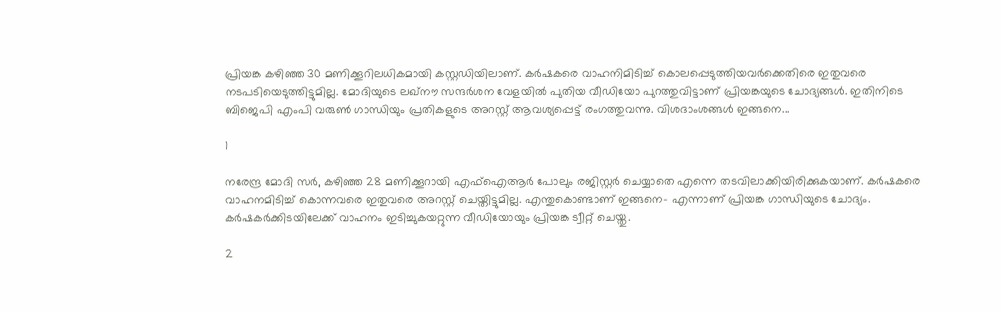പ്രിയങ്ക കഴിഞ്ഞ 30 മണിക്കൂറിലധികമായി കസ്റ്റഡിയിലാണ്. കര്‍ഷകരെ വാഹനിമിടിച്ച് കൊലപ്പെടുത്തിയവര്‍ക്കെതിരെ ഇതുവരെ നടപടിയെടുത്തിട്ടുമില്ല. മോദിയുടെ ലഖ്‌നൗ സന്ദര്‍ശന വേളയില്‍ പുതിയ വീഡിയോ പുറത്തുവിട്ടാണ് പ്രിയങ്കയുടെ ചോദ്യങ്ങള്‍. ഇതിനിടെ ബിജെപി എംപി വരുണ്‍ ഗാന്ധിയും പ്രതികളുടെ അറസ്റ്റ് ആവശ്യപ്പെട്ട് രംഗത്തുവന്നു. വിശദാംശങ്ങള്‍ ഇങ്ങനെ...

1

നരേന്ദ്ര മോദി സര്‍, കഴിഞ്ഞ 28 മണിക്കൂറായി എഫ്‌ഐആര്‍ പോലും രജിസ്റ്റര്‍ ചെയ്യാതെ എന്നെ തടവിലാക്കിയിരിക്കുകയാണ്. കര്‍ഷകരെ വാഹനമിടിച്ച് കൊന്നവരെ ഇതുവരെ അറസ്റ്റ് ചെയ്തിട്ടുമില്ല. എന്തുകൊണ്ടാണ് ഇങ്ങനെ- എന്നാണ് പ്രിയങ്ക ഗാന്ധിയുടെ ചോദ്യം. കര്‍ഷകര്‍ക്കിടയിലേക്ക് വാഹനം ഇടിച്ചുകയറ്റുന്ന വീഡിയോയും പ്രിയങ്ക ട്വീറ്റ് ചെയ്തു.

2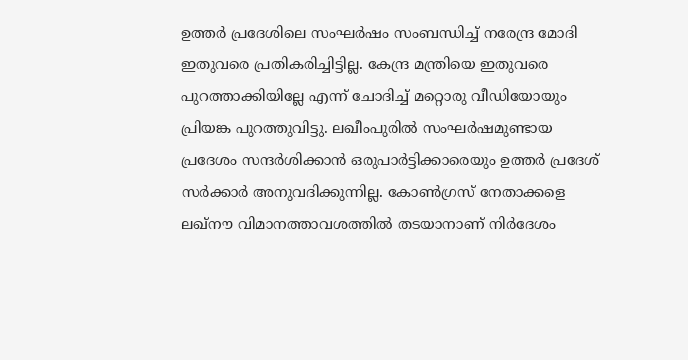ഉത്തര്‍ പ്രദേശിലെ സംഘര്‍ഷം സംബന്ധിച്ച് നരേന്ദ്ര മോദി ഇതുവരെ പ്രതികരിച്ചിട്ടില്ല. കേന്ദ്ര മന്ത്രിയെ ഇതുവരെ പുറത്താക്കിയില്ലേ എന്ന് ചോദിച്ച് മറ്റൊരു വീഡിയോയും പ്രിയങ്ക പുറത്തുവിട്ടു. ലഖീംപുരില്‍ സംഘര്‍ഷമുണ്ടായ പ്രദേശം സന്ദര്‍ശിക്കാന്‍ ഒരുപാര്‍ട്ടിക്കാരെയും ഉത്തര്‍ പ്രദേശ് സര്‍ക്കാര്‍ അനുവദിക്കുന്നില്ല. കോണ്‍ഗ്രസ് നേതാക്കളെ ലഖ്‌നൗ വിമാനത്താവശത്തില്‍ തടയാനാണ് നിര്‍ദേശം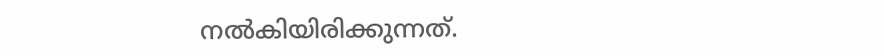നല്‍കിയിരിക്കുന്നത്.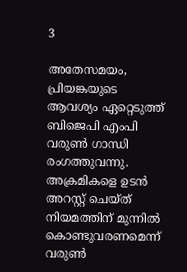3

അതേസമയം, പ്രിയങ്കയുടെ ആവശ്യം ഏറ്റെടുത്ത് ബിജെപി എംപി വരുണ്‍ ഗാന്ധി രംഗത്തുവന്നു. അക്രമികളെ ഉടന്‍ അറസ്റ്റ് ചെയ്ത് നിയമത്തിന് മുന്നില്‍ കൊണ്ടുവരണമെന്ന് വരുണ്‍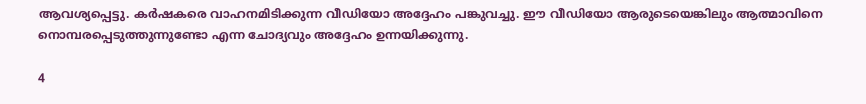ആവശ്യപ്പെട്ടു. കര്‍ഷകരെ വാഹനമിടിക്കുന്ന വീഡിയോ അദ്ദേഹം പങ്കുവച്ചു. ഈ വീഡിയോ ആരുടെയെങ്കിലും ആത്മാവിനെ നൊമ്പരപ്പെടുത്തുന്നുണ്ടോ എന്ന ചോദ്യവും അദ്ദേഹം ഉന്നയിക്കുന്നു.

4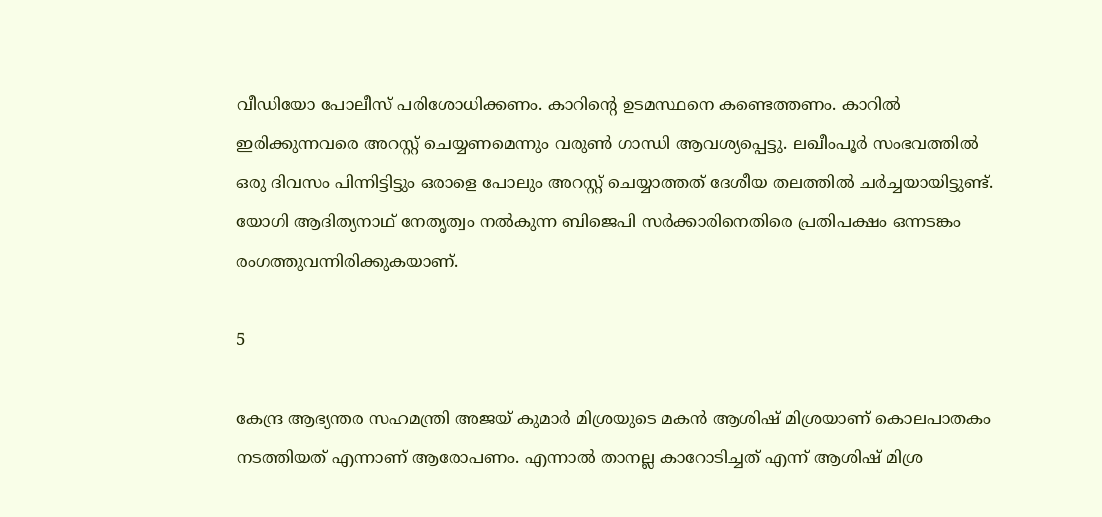വീഡിയോ പോലീസ് പരിശോധിക്കണം. കാറിന്റെ ഉടമസ്ഥനെ കണ്ടെത്തണം. കാറില്‍ ഇരിക്കുന്നവരെ അറസ്റ്റ് ചെയ്യണമെന്നും വരുണ്‍ ഗാന്ധി ആവശ്യപ്പെട്ടു. ലഖീംപൂര്‍ സംഭവത്തില്‍ ഒരു ദിവസം പിന്നിട്ടിട്ടും ഒരാളെ പോലും അറസ്റ്റ് ചെയ്യാത്തത് ദേശീയ തലത്തില്‍ ചര്‍ച്ചയായിട്ടുണ്ട്. യോഗി ആദിത്യനാഥ് നേതൃത്വം നല്‍കുന്ന ബിജെപി സര്‍ക്കാരിനെതിരെ പ്രതിപക്ഷം ഒന്നടങ്കം രംഗത്തുവന്നിരിക്കുകയാണ്.

5

കേന്ദ്ര ആഭ്യന്തര സഹമന്ത്രി അജയ് കുമാര്‍ മിശ്രയുടെ മകന്‍ ആശിഷ് മിശ്രയാണ് കൊലപാതകം നടത്തിയത് എന്നാണ് ആരോപണം. എന്നാല്‍ താനല്ല കാറോടിച്ചത് എന്ന് ആശിഷ് മിശ്ര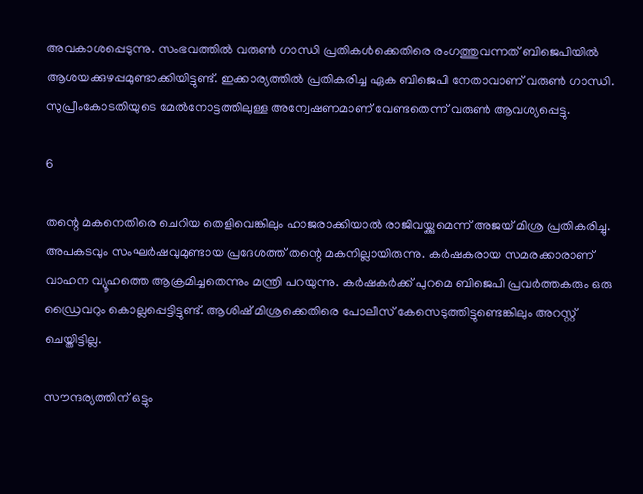അവകാശപ്പെടുന്നു. സംഭവത്തില്‍ വരുണ്‍ ഗാന്ധി പ്രതികള്‍ക്കെതിരെ രംഗത്തുവന്നത് ബിജെപിയില്‍ ആശയക്കുഴപ്പമുണ്ടാക്കിയിട്ടുണ്ട്. ഇക്കാര്യത്തില്‍ പ്രതികരിച്ച ഏക ബിജെപി നേതാവാണ് വരുണ്‍ ഗാന്ധി. സുപ്രീംകോടതിയുടെ മേല്‍നോട്ടത്തിലുള്ള അന്വേഷണമാണ് വേണ്ടതെന്ന് വരുണ്‍ ആവശ്യപ്പെട്ടു.

6

തന്റെ മകനെതിരെ ചെറിയ തെളിവെങ്കിലും ഹാജരാക്കിയാല്‍ രാജിവയ്ക്കുമെന്ന് അജയ് മിശ്ര പ്രതികരിച്ചു. അപകടവും സംഘര്‍ഷവുമുണ്ടായ പ്രദേശത്ത് തന്റെ മകനില്ലായിരുന്നു. കര്‍ഷകരായ സമരക്കാരാണ് വാഹന വ്യൂഹത്തെ ആക്രമിച്ചതെന്നും മന്ത്രി പറയുന്നു. കര്‍ഷകര്‍ക്ക് പുറമെ ബിജെപി പ്രവര്‍ത്തകരും ഒരു ഡ്രൈവറും കൊല്ലപ്പെട്ടിട്ടുണ്ട്. ആശിഷ് മിശ്രക്കെതിരെ പോലീസ് കേസെടുത്തിട്ടുണ്ടെങ്കിലും അറസ്റ്റ് ചെയ്തിട്ടില്ല.

സൗന്ദര്യത്തിന് ഒട്ടും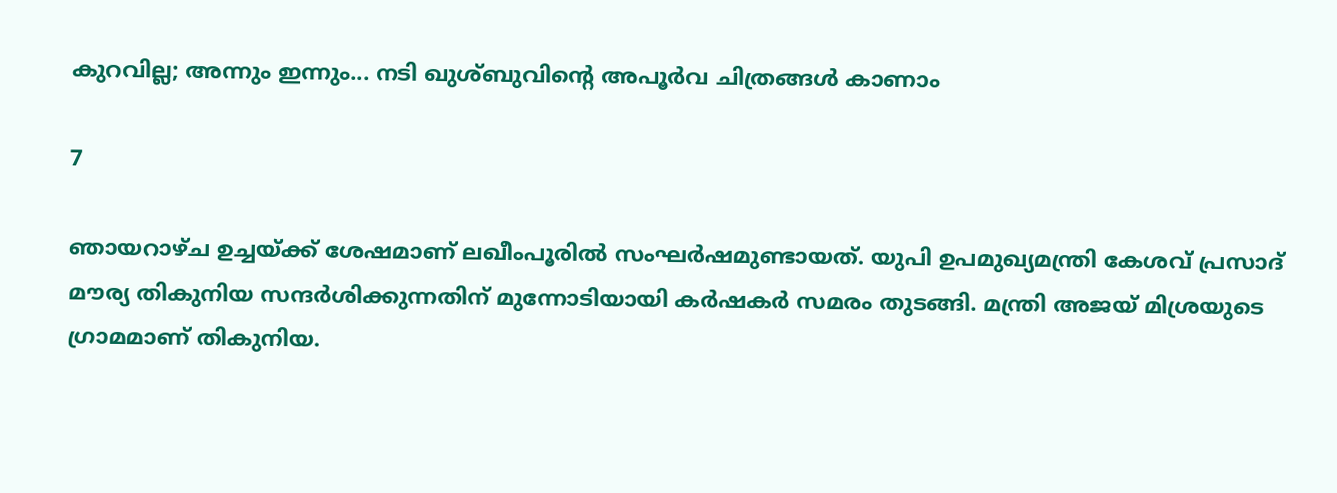കുറവില്ല; അന്നും ഇന്നും... നടി ഖുശ്ബുവിന്റെ അപൂര്‍വ ചിത്രങ്ങള്‍ കാണാം

7

ഞായറാഴ്ച ഉച്ചയ്ക്ക് ശേഷമാണ് ലഖീംപൂരില്‍ സംഘര്‍ഷമുണ്ടായത്. യുപി ഉപമുഖ്യമന്ത്രി കേശവ് പ്രസാദ് മൗര്യ തികുനിയ സന്ദര്‍ശിക്കുന്നതിന് മുന്നോടിയായി കര്‍ഷകര്‍ സമരം തുടങ്ങി. മന്ത്രി അജയ് മിശ്രയുടെ ഗ്രാമമാണ് തികുനിയ.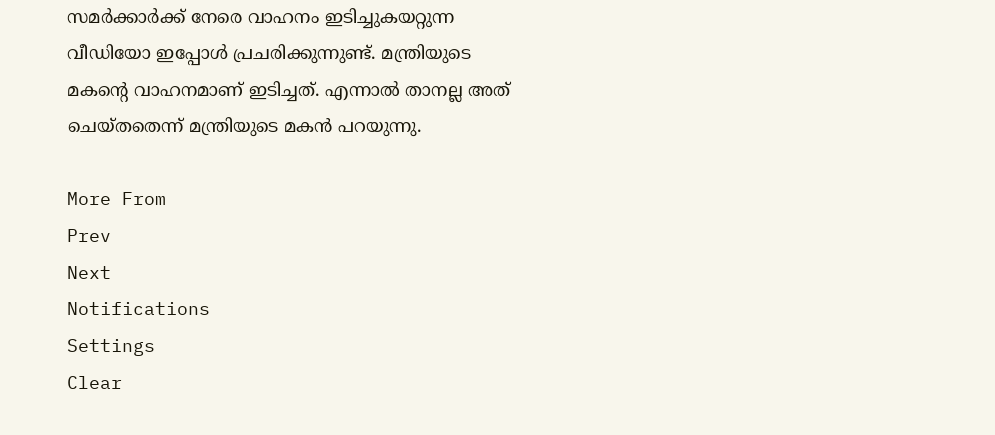സമര്‍ക്കാര്‍ക്ക് നേരെ വാഹനം ഇടിച്ചുകയറ്റുന്ന വീഡിയോ ഇപ്പോള്‍ പ്രചരിക്കുന്നുണ്ട്. മന്ത്രിയുടെ മകന്റെ വാഹനമാണ് ഇടിച്ചത്. എന്നാല്‍ താനല്ല അത് ചെയ്തതെന്ന് മന്ത്രിയുടെ മകന്‍ പറയുന്നു.

More From
Prev
Next
Notifications
Settings
Clear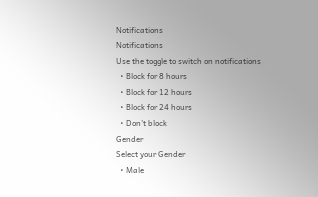Notifications
Notifications
Use the toggle to switch on notifications
  • Block for 8 hours
  • Block for 12 hours
  • Block for 24 hours
  • Don't block
Gender
Select your Gender
  • Male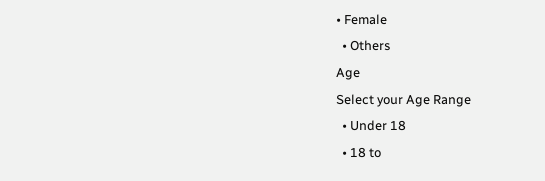• Female
  • Others
Age
Select your Age Range
  • Under 18
  • 18 to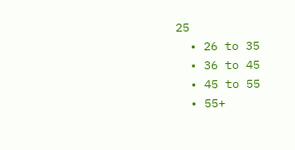25
  • 26 to 35
  • 36 to 45
  • 45 to 55
  • 55+